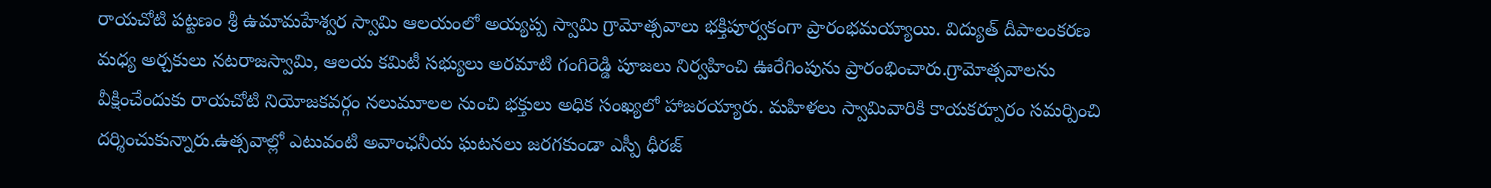రాయచోటి పట్టణం శ్రీ ఉమామహేశ్వర స్వామి ఆలయంలో అయ్యప్ప స్వామి గ్రామోత్సవాలు భక్తిపూర్వకంగా ప్రారంభమయ్యాయి. విద్యుత్ దీపాలంకరణ మధ్య అర్చకులు నటరాజస్వామి, ఆలయ కమిటీ సభ్యులు అరమాటి గంగిరెడ్డి పూజలు నిర్వహించి ఊరేగింపును ప్రారంభించారు.గ్రామోత్సవాలను వీక్షించేందుకు రాయచోటి నియోజకవర్గం నలుమూలల నుంచి భక్తులు అధిక సంఖ్యలో హాజరయ్యారు. మహిళలు స్వామివారికి కాయకర్పూరం సమర్పించి దర్శించుకున్నారు.ఉత్సవాల్లో ఎటువంటి అవాంఛనీయ ఘటనలు జరగకుండా ఎస్పీ ధీరజ్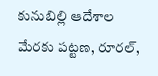కునుబిల్లి ఆదేశాల మేరకు పట్టణ, రూరల్,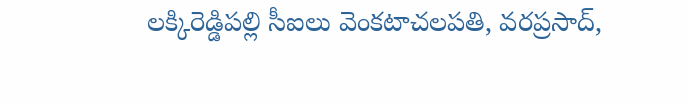లక్కిరెడ్డిపల్లి సీఐలు వెంకటాచలపతి, వరప్రసాద్,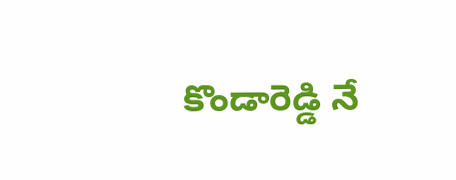కొండారెడ్డి నే